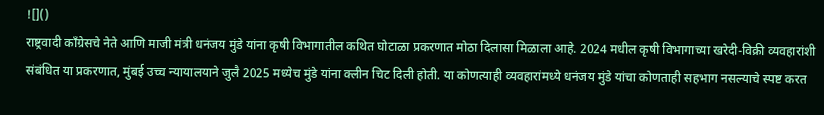![]()
राष्ट्रवादी काँग्रेसचे नेते आणि माजी मंत्री धनंजय मुंडे यांना कृषी विभागातील कथित घोटाळा प्रकरणात मोठा दिलासा मिळाला आहे. 2024 मधील कृषी विभागाच्या खरेदी-विक्री व्यवहारांशी संबंधित या प्रकरणात, मुंबई उच्च न्यायालयाने जुलै 2025 मध्येच मुंडे यांना क्लीन चिट दिली होती. या कोणत्याही व्यवहारांमध्ये धनंजय मुंडे यांचा कोणताही सहभाग नसल्याचे स्पष्ट करत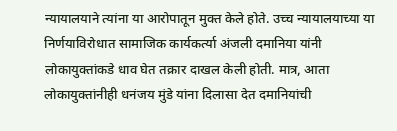न्यायालयाने त्यांना या आरोपातून मुक्त केले होते. उच्च न्यायालयाच्या या निर्णयाविरोधात सामाजिक कार्यकर्त्या अंजली दमानिया यांनी लोकायुक्तांकडे धाव घेत तक्रार दाखल केली होती. मात्र, आता लोकायुक्तांनीही धनंजय मुंडे यांना दिलासा देत दमानियांची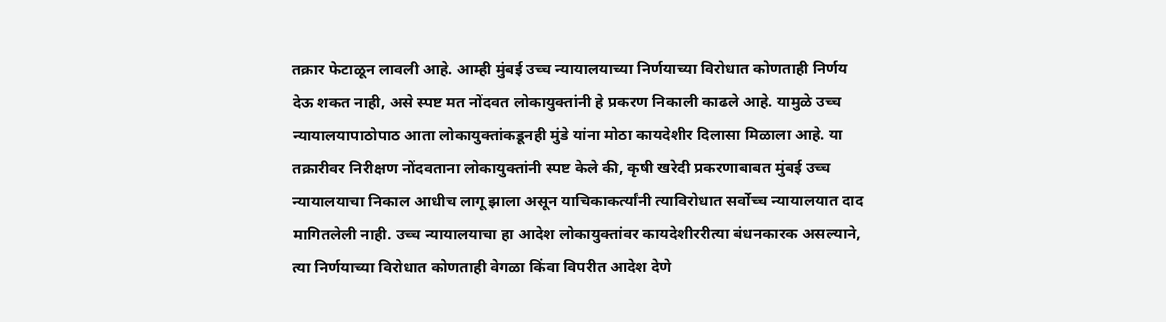तक्रार फेटाळून लावली आहे. आम्ही मुंबई उच्च न्यायालयाच्या निर्णयाच्या विरोधात कोणताही निर्णय देऊ शकत नाही, असे स्पष्ट मत नोंदवत लोकायुक्तांनी हे प्रकरण निकाली काढले आहे. यामुळे उच्च न्यायालयापाठोपाठ आता लोकायुक्तांकडूनही मुंडे यांना मोठा कायदेशीर दिलासा मिळाला आहे. या तक्रारीवर निरीक्षण नोंदवताना लोकायुक्तांनी स्पष्ट केले की, कृषी खरेदी प्रकरणाबाबत मुंबई उच्च न्यायालयाचा निकाल आधीच लागू झाला असून याचिकाकर्त्यांनी त्याविरोधात सर्वोच्च न्यायालयात दाद मागितलेली नाही. उच्च न्यायालयाचा हा आदेश लोकायुक्तांवर कायदेशीररीत्या बंधनकारक असल्याने, त्या निर्णयाच्या विरोधात कोणताही वेगळा किंवा विपरीत आदेश देणे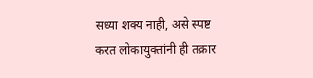सध्या शक्य नाही, असे स्पष्ट करत लोकायुक्तांनी ही तक्रार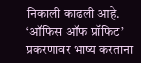निकाली काढली आहे. ‘ऑफिस ऑफ प्रॉफिट’ प्रकरणावर भाष्य करताना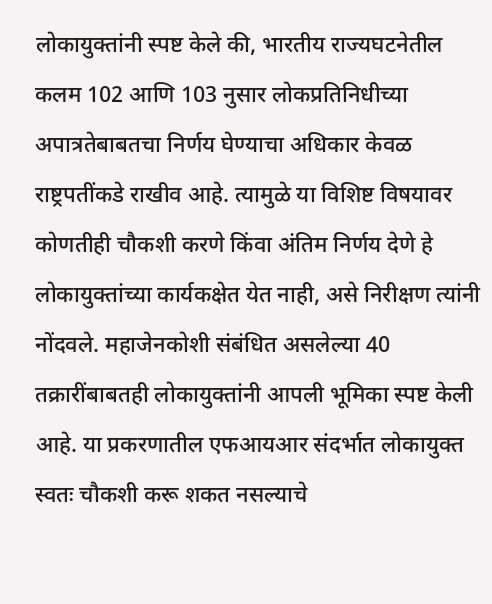लोकायुक्तांनी स्पष्ट केले की, भारतीय राज्यघटनेतील कलम 102 आणि 103 नुसार लोकप्रतिनिधीच्या अपात्रतेबाबतचा निर्णय घेण्याचा अधिकार केवळ राष्ट्रपतींकडे राखीव आहे. त्यामुळे या विशिष्ट विषयावर कोणतीही चौकशी करणे किंवा अंतिम निर्णय देणे हे लोकायुक्तांच्या कार्यकक्षेत येत नाही, असे निरीक्षण त्यांनी नोंदवले. महाजेनकोशी संबंधित असलेल्या 40 तक्रारींबाबतही लोकायुक्तांनी आपली भूमिका स्पष्ट केली आहे. या प्रकरणातील एफआयआर संदर्भात लोकायुक्त स्वतः चौकशी करू शकत नसल्याचे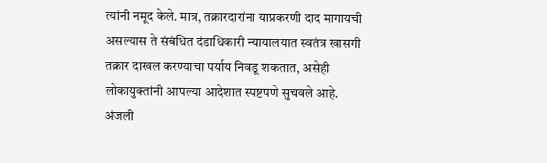त्यांनी नमूद केले. मात्र, तक्रारदारांना याप्रकरणी दाद मागायची असल्यास ते संबंधित दंडाधिकारी न्यायालयात स्वतंत्र खासगी तक्रार दाखल करण्याचा पर्याय निवडू शकतात, असेही लोकायुक्तांनी आपल्या आदेशात स्पष्टपणे सुचवले आहे. अंजली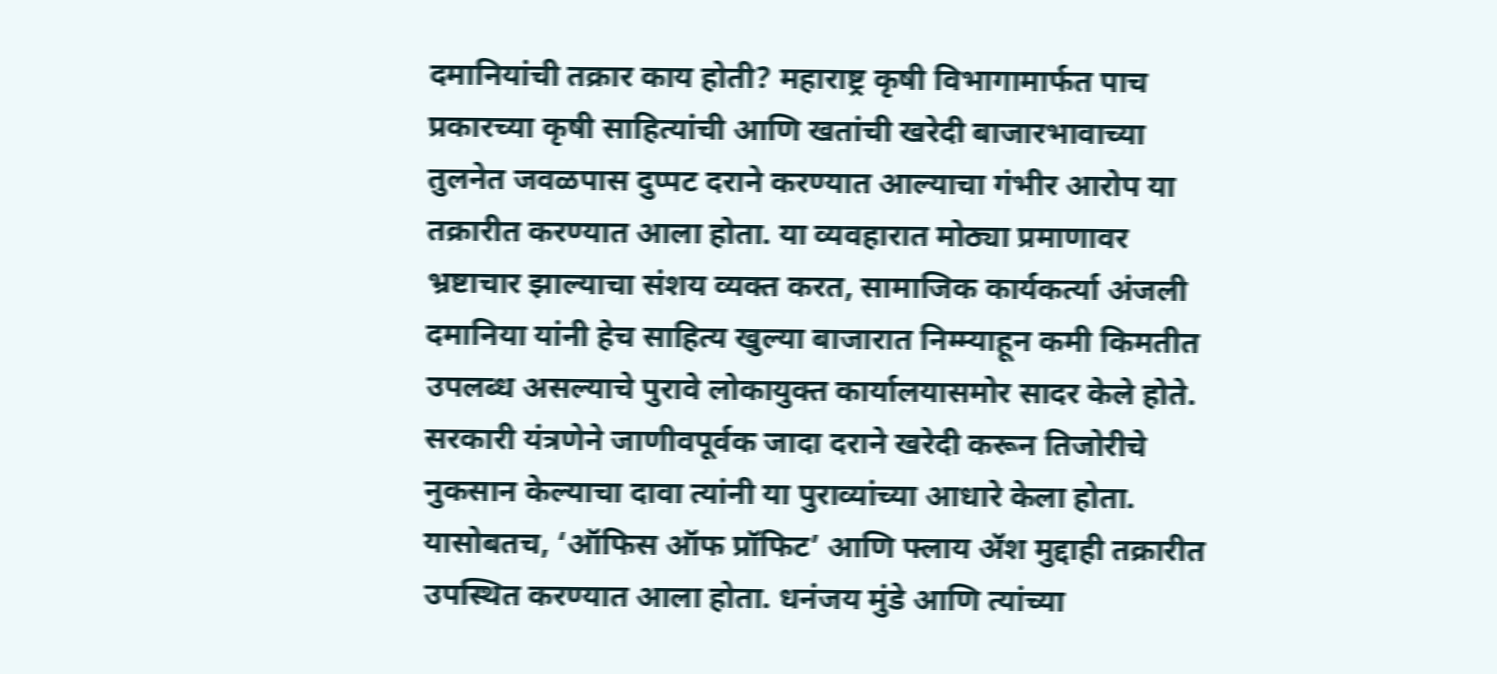दमानियांची तक्रार काय होती? महाराष्ट्र कृषी विभागामार्फत पाच प्रकारच्या कृषी साहित्यांची आणि खतांची खरेदी बाजारभावाच्या तुलनेत जवळपास दुप्पट दराने करण्यात आल्याचा गंभीर आरोप या तक्रारीत करण्यात आला होता. या व्यवहारात मोठ्या प्रमाणावर भ्रष्टाचार झाल्याचा संशय व्यक्त करत, सामाजिक कार्यकर्त्या अंजली दमानिया यांनी हेच साहित्य खुल्या बाजारात निम्म्याहून कमी किमतीत उपलब्ध असल्याचे पुरावे लोकायुक्त कार्यालयासमोर सादर केले होते. सरकारी यंत्रणेने जाणीवपूर्वक जादा दराने खरेदी करून तिजोरीचे नुकसान केल्याचा दावा त्यांनी या पुराव्यांच्या आधारे केला होता. यासोबतच, ‘ऑफिस ऑफ प्रॉफिट’ आणि फ्लाय ॲश मुद्दाही तक्रारीत उपस्थित करण्यात आला होता. धनंजय मुंडे आणि त्यांच्या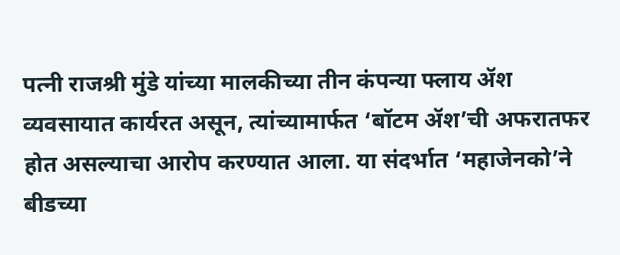पत्नी राजश्री मुंडे यांच्या मालकीच्या तीन कंपन्या फ्लाय ॲश व्यवसायात कार्यरत असून, त्यांच्यामार्फत ‘बॉटम ॲश’ची अफरातफर होत असल्याचा आरोप करण्यात आला. या संदर्भात ‘महाजेनको’ने बीडच्या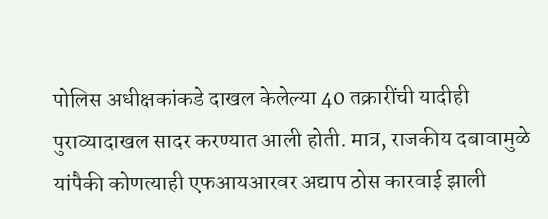पोलिस अधीक्षकांकडे दाखल केलेल्या 40 तक्रारींची यादीही पुराव्यादाखल सादर करण्यात आली होती. मात्र, राजकीय दबावामुळे यांपैकी कोणत्याही एफआयआरवर अद्याप ठोस कारवाई झाली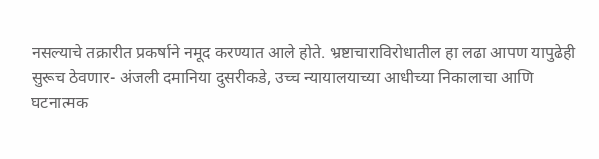नसल्याचे तक्रारीत प्रकर्षाने नमूद करण्यात आले होते. भ्रष्टाचाराविरोधातील हा लढा आपण यापुढेही सुरूच ठेवणार- अंजली दमानिया दुसरीकडे, उच्च न्यायालयाच्या आधीच्या निकालाचा आणि घटनात्मक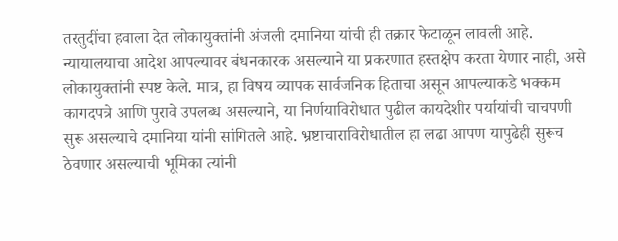तरतुदींचा हवाला देत लोकायुक्तांनी अंजली दमानिया यांची ही तक्रार फेटाळून लावली आहे. न्यायालयाचा आदेश आपल्यावर बंधनकारक असल्याने या प्रकरणात हस्तक्षेप करता येणार नाही, असे लोकायुक्तांनी स्पष्ट केले. मात्र, हा विषय व्यापक सार्वजनिक हिताचा असून आपल्याकडे भक्कम कागदपत्रे आणि पुरावे उपलब्ध असल्याने, या निर्णयाविरोधात पुढील कायदेशीर पर्यायांची चाचपणी सुरू असल्याचे दमानिया यांनी सांगितले आहे. भ्रष्टाचाराविरोधातील हा लढा आपण यापुढेही सुरूच ठेवणार असल्याची भूमिका त्यांनी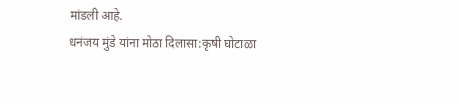मांडली आहे.
धनंजय मुंडे यांना मोठा दिलासा:कृषी घोटाळा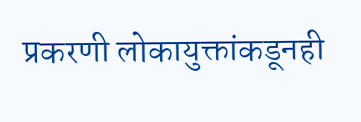प्रकरणी लोकायुक्तांकडूनही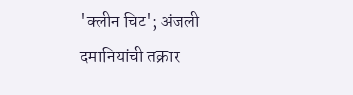'क्लीन चिट'; अंजली दमानियांची तक्रार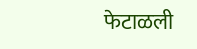फेटाळली